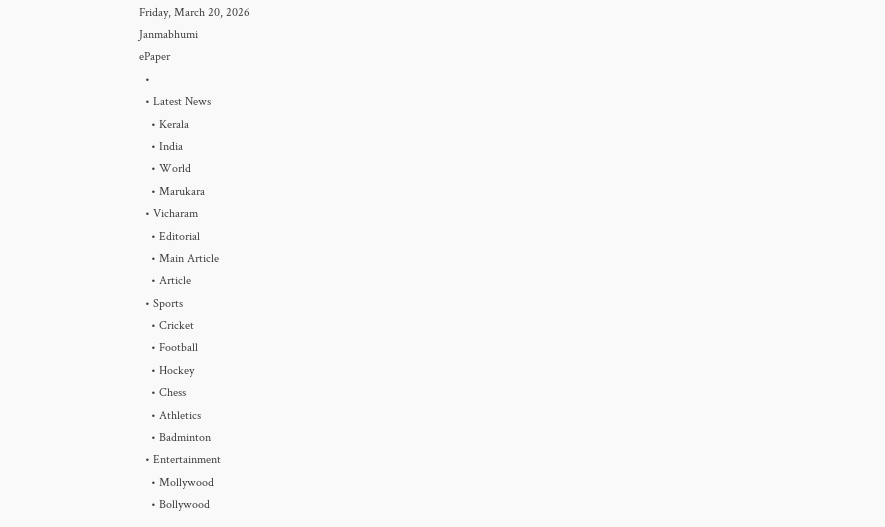Friday, March 20, 2026
Janmabhumi
ePaper
  •
  • Latest News
    • Kerala
    • India
    • World
    • Marukara
  • Vicharam
    • Editorial
    • Main Article
    • Article
  • Sports
    • Cricket
    • Football
    • Hockey
    • Chess
    • Athletics
    • Badminton
  • Entertainment
    • Mollywood
    • Bollywood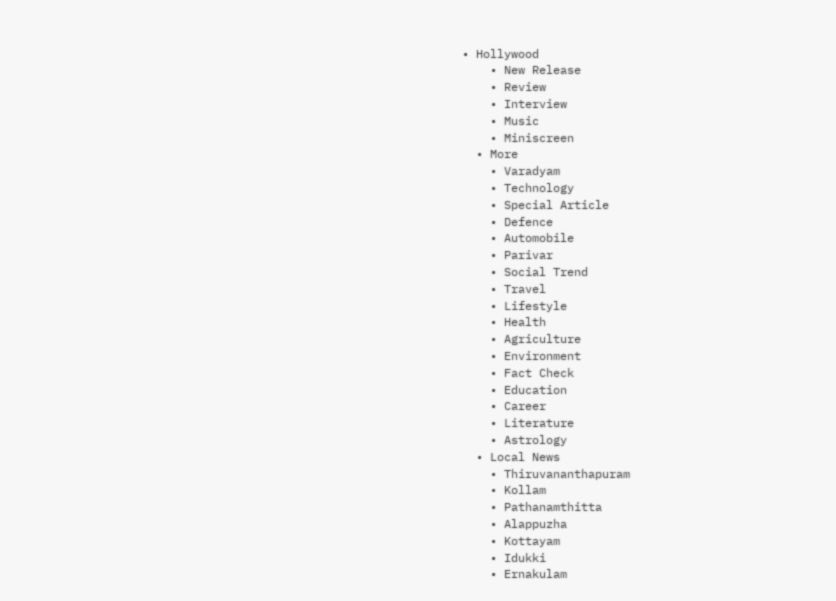• Hollywood
    • New Release
    • Review
    • Interview
    • Music
    • Miniscreen
  • More
    • Varadyam
    • Technology
    • Special Article
    • Defence
    • Automobile
    • Parivar
    • Social Trend
    • Travel
    • Lifestyle
    • Health
    • Agriculture
    • Environment
    • Fact Check
    • Education
    • Career
    • Literature
    • Astrology
  • Local News
    • Thiruvananthapuram
    • Kollam
    • Pathanamthitta
    • Alappuzha
    • Kottayam
    • Idukki
    • Ernakulam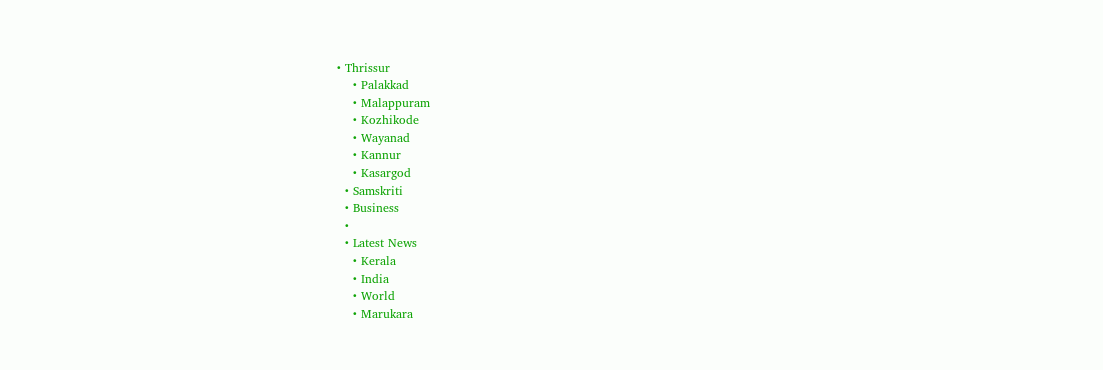• Thrissur
    • Palakkad
    • Malappuram
    • Kozhikode
    • Wayanad
    • Kannur
    • Kasargod
  • Samskriti
  • Business
  •
  • Latest News
    • Kerala
    • India
    • World
    • Marukara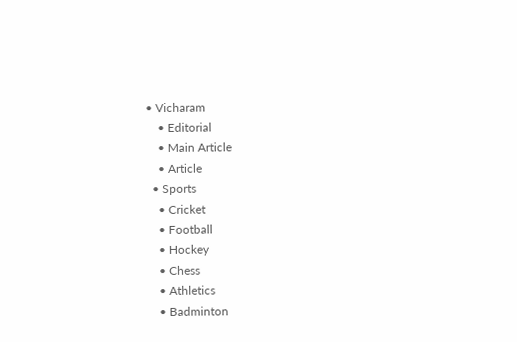• Vicharam
    • Editorial
    • Main Article
    • Article
  • Sports
    • Cricket
    • Football
    • Hockey
    • Chess
    • Athletics
    • Badminton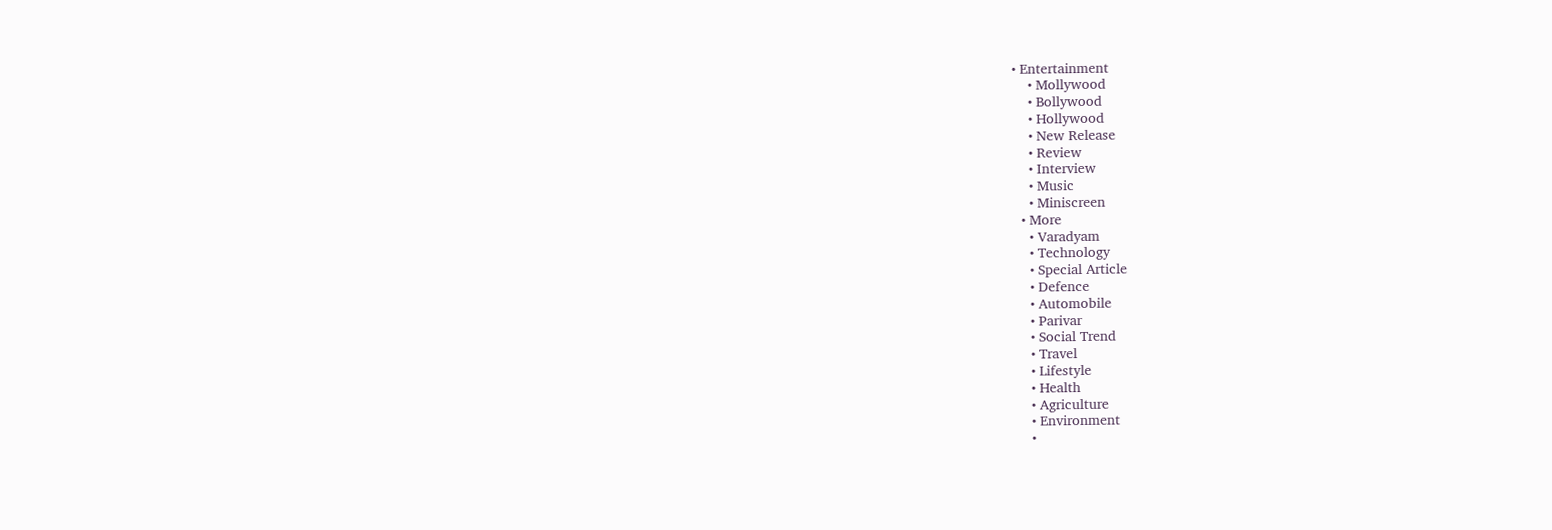• Entertainment
    • Mollywood
    • Bollywood
    • Hollywood
    • New Release
    • Review
    • Interview
    • Music
    • Miniscreen
  • More
    • Varadyam
    • Technology
    • Special Article
    • Defence
    • Automobile
    • Parivar
    • Social Trend
    • Travel
    • Lifestyle
    • Health
    • Agriculture
    • Environment
    •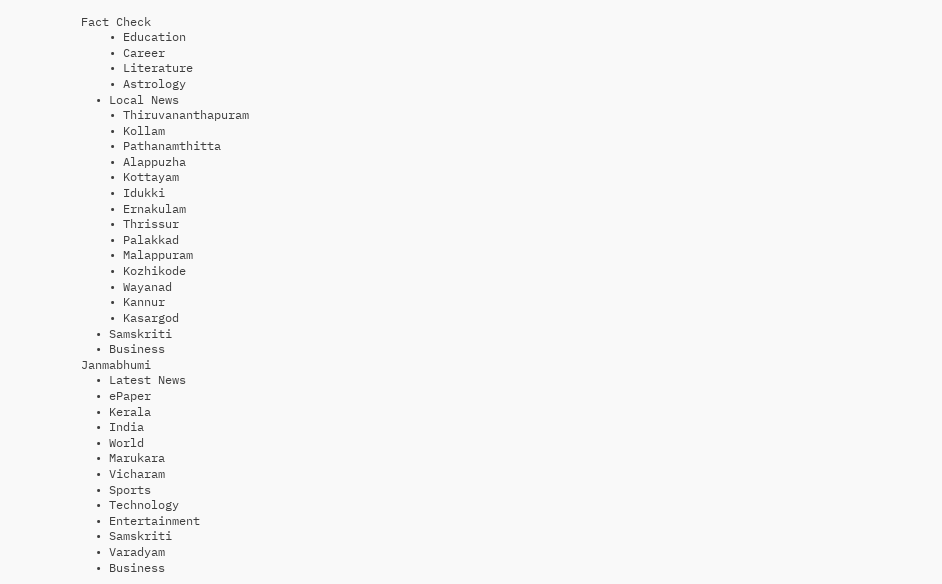Fact Check
    • Education
    • Career
    • Literature
    • Astrology
  • Local News
    • Thiruvananthapuram
    • Kollam
    • Pathanamthitta
    • Alappuzha
    • Kottayam
    • Idukki
    • Ernakulam
    • Thrissur
    • Palakkad
    • Malappuram
    • Kozhikode
    • Wayanad
    • Kannur
    • Kasargod
  • Samskriti
  • Business
Janmabhumi
  • Latest News
  • ePaper
  • Kerala
  • India
  • World
  • Marukara
  • Vicharam
  • Sports
  • Technology
  • Entertainment
  • Samskriti
  • Varadyam
  • Business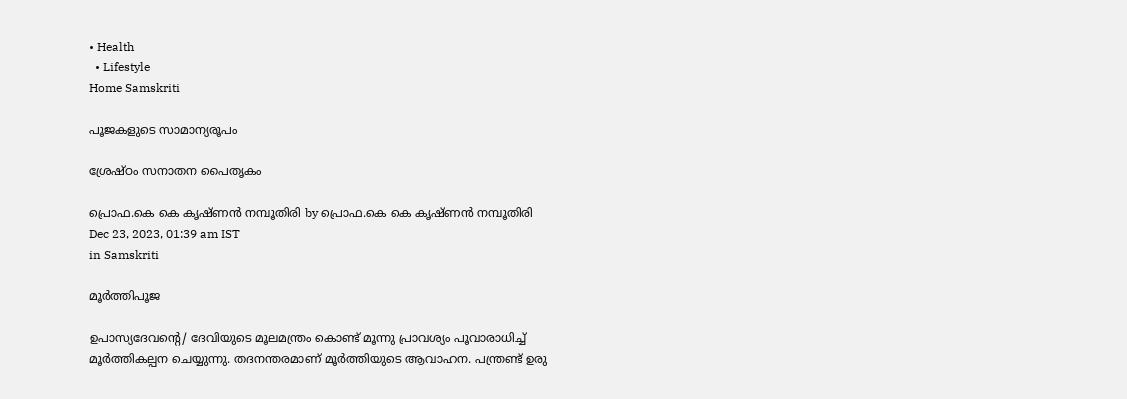• Health
  • Lifestyle
Home Samskriti

പൂജകളുടെ സാമാന്യരൂപം

ശ്രേഷ്ഠം സനാതന പൈതൃകം

പ്രൊഫ.കെ കെ കൃഷ്ണന്‍ നമ്പൂതിരി by പ്രൊഫ.കെ കെ കൃഷ്ണന്‍ നമ്പൂതിരി
Dec 23, 2023, 01:39 am IST
in Samskriti

മൂര്‍ത്തിപൂജ

ഉപാസ്യദേവന്റെ/ ദേവിയുടെ മൂലമന്ത്രം കൊണ്ട് മൂന്നു പ്രാവശ്യം പൂവാരാധിച്ച് മൂര്‍ത്തികല്പന ചെയ്യുന്നു. തദനന്തരമാണ് മൂര്‍ത്തിയുടെ ആവാഹന. പന്ത്രണ്ട് ഉരു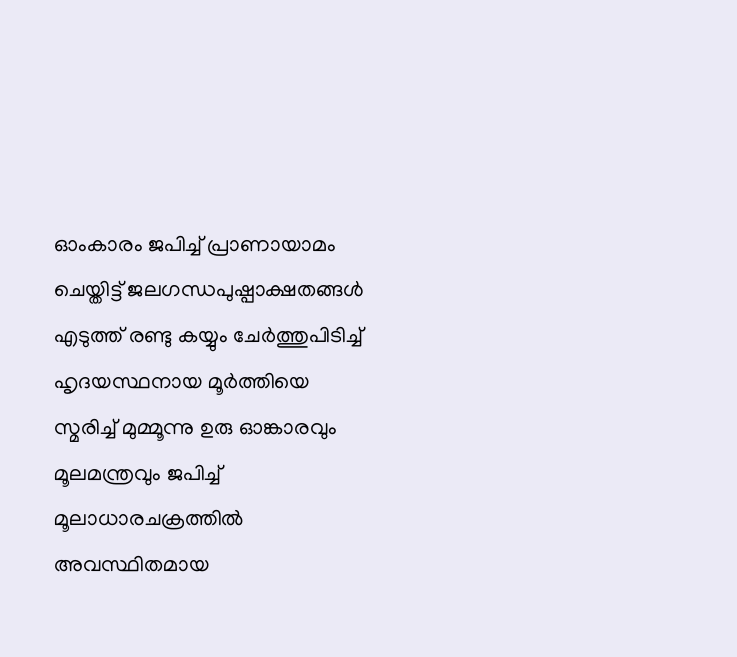ഓംകാരം ജപിച്ച് പ്രാണായാമം ചെയ്തിട്ട് ജലഗന്ധപുഷ്പാക്ഷതങ്ങള്‍ എടുത്ത് രണ്ടു കയ്യും ചേര്‍ത്തുപിടിച്ച് ഹൃദയസ്ഥനായ മൂര്‍ത്തിയെ സ്മരിച്ച് മുമ്മൂന്നു ഉരു ഓങ്കാരവും മൂലമന്ത്രവും ജപിച്ച് മൂലാധാരചക്രത്തില്‍ അവസ്ഥിതമായ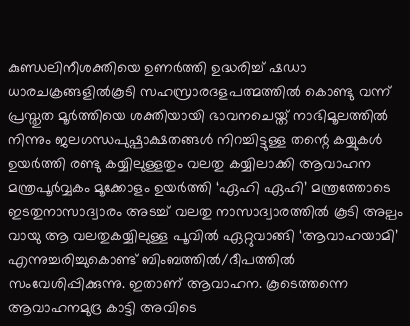കുണ്ഡലിനീശക്തിയെ ഉണര്‍ത്തി ഉദ്ധരിച്ച് ഷഡാ ധാരചക്രങ്ങളില്‍കൂടി സഹസ്രാരദളപത്മത്തില്‍ കൊണ്ടു വന്ന് പ്രസ്തുത മൂര്‍ത്തിയെ ശക്തിയായി ഭാവനചെയ്ത് നാഭിമൂലത്തില്‍ നിന്നും ജലഗന്ധപുഷ്പാക്ഷതങ്ങള്‍ നിറച്ചിട്ടുള്ള തന്റെ കയ്യുകള്‍ ഉയര്‍ത്തി രണ്ടു കയ്യിലുള്ളതും വലതു കയ്യിലാക്കി ആവാഹന മന്ത്രപൂര്‍വ്വകം മൂക്കോളം ഉയര്‍ത്തി ‘ഏഹി ഏഹി’ മന്ത്രത്തോടെ ഇടതുനാസാദ്വാരം അടച്ച് വലതു നാസാദ്വാരത്തില്‍ കൂടി അല്പം വായു ആ വലതുകയ്യിലുള്ള പൂവില്‍ ഏറ്റുവാങ്ങി ‘ആവാഹയാമി’ എന്നുച്ചരിച്ചുകൊണ്ട് ബിംബത്തില്‍/ദീപത്തില്‍ സംവേശിപ്പിക്കുന്നു. ഇതാണ് ആവാഹന. കൂടെത്തന്നെ ആവാഹനമുദ്ര കാട്ടി അവിടെ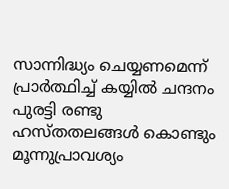സാന്നിദ്ധ്യം ചെയ്യണമെന്ന് പ്രാര്‍ത്ഥിച്ച് കയ്യില്‍ ചന്ദനം പുരട്ടി രണ്ടു ഹസ്തതലങ്ങള്‍ കൊണ്ടും മൂന്നുപ്രാവശ്യം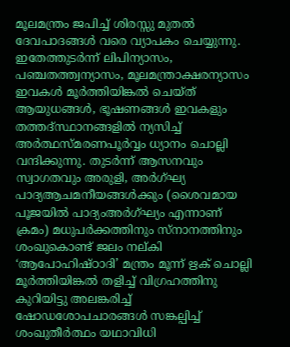മൂലമന്ത്രം ജപിച്ച് ശിരസ്സു മുതല്‍ ദേവപാദങ്ങള്‍ വരെ വ്യാപകം ചെയ്യുന്നു. ഇതേത്തുടര്‍ന്ന് ലിപിന്യാസം, പഞ്ചതത്ത്വന്യാസം, മൂലമന്ത്രാക്ഷരന്യാസം ഇവകള്‍ മൂര്‍ത്തിയിങ്കല്‍ ചെയ്ത് ആയുധങ്ങള്‍, ഭൂഷണങ്ങള്‍ ഇവകളും തത്തദ്സ്ഥാനങ്ങളില്‍ ന്യസിച്ച് അര്‍ത്ഥസ്മരണപൂര്‍വ്വം ധ്യാനം ചൊല്ലി വന്ദിക്കുന്നു. തുടര്‍ന്ന് ആസനവും സ്വാഗതവും അരുളി, അര്‍ഗ്ഘ്യ പാദ്യആചമനീയങ്ങള്‍ക്കും (ശൈവമായ പൂജയില്‍ പാദ്യംഅര്‍ഗ്ഘ്യം എന്നാണ് ക്രമം) മധുപര്‍ക്കത്തിനും സ്‌നാനത്തിനും ശംഖുകൊണ്ട് ജലം നല്കി ‘ആപോഹിഷ്ഠാദി’ മന്ത്രം മൂന്ന് ഋക് ചൊല്ലി മൂര്‍ത്തിയിങ്കല്‍ തളിച്ച് വിഗ്രഹത്തിനു കുറിയിട്ടു അലങ്കരിച്ച് ഷോഡശോപചാരങ്ങള്‍ സങ്കല്പിച്ച് ശംഖുതീര്‍ത്ഥം യഥാവിധി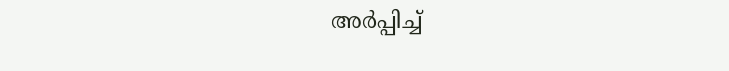അര്‍പ്പിച്ച്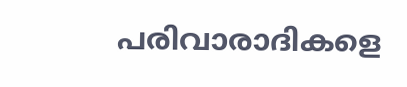പരിവാരാദികളെ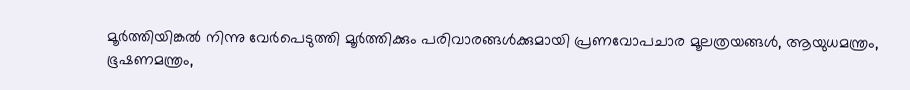മൂര്‍ത്തിയിങ്കല്‍ നിന്നു വേര്‍പെടുത്തി മൂര്‍ത്തിക്കും പരിവാരങ്ങള്‍ക്കുമായി പ്രണവോപചാര മൂലത്രയങ്ങള്‍, ആയുധമന്ത്രം, ഭൂഷണമന്ത്രം,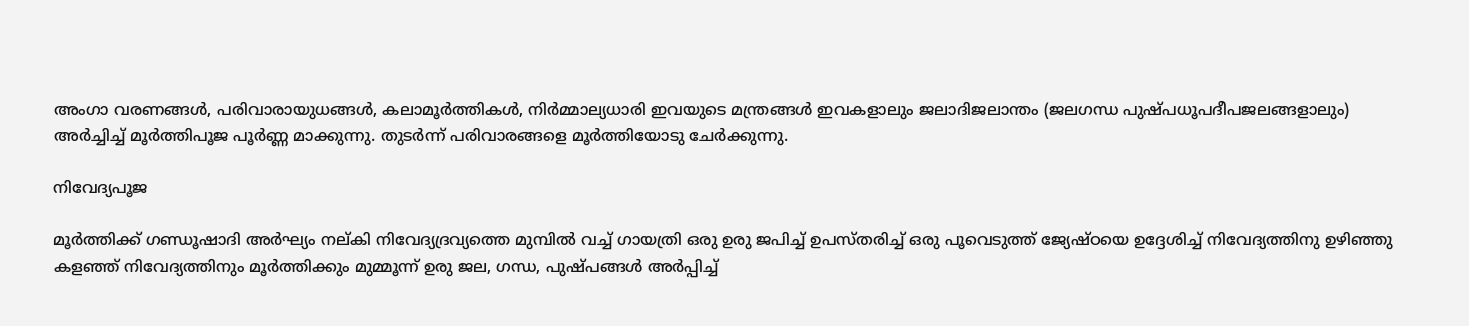അംഗാ വരണങ്ങള്‍, പരിവാരായുധങ്ങള്‍, കലാമൂര്‍ത്തികള്‍, നിര്‍മ്മാല്യധാരി ഇവയുടെ മന്ത്രങ്ങള്‍ ഇവകളാലും ജലാദിജലാന്തം (ജലഗന്ധ പുഷ്പധൂപദീപജലങ്ങളാലും) അര്‍ച്ചിച്ച് മൂര്‍ത്തിപൂജ പൂര്‍ണ്ണ മാക്കുന്നു. തുടര്‍ന്ന് പരിവാരങ്ങളെ മൂര്‍ത്തിയോടു ചേര്‍ക്കുന്നു.

നിവേദ്യപൂജ

മൂര്‍ത്തിക്ക് ഗണ്ഡൂഷാദി അര്‍ഘ്യം നല്കി നിവേദ്യദ്രവ്യത്തെ മുമ്പില്‍ വച്ച് ഗായത്രി ഒരു ഉരു ജപിച്ച് ഉപസ്തരിച്ച് ഒരു പൂവെടുത്ത് ജ്യേഷ്ഠയെ ഉദ്ദേശിച്ച് നിവേദ്യത്തിനു ഉഴിഞ്ഞു കളഞ്ഞ് നിവേദ്യത്തിനും മൂര്‍ത്തിക്കും മുമ്മൂന്ന് ഉരു ജല, ഗന്ധ, പുഷ്പങ്ങള്‍ അര്‍പ്പിച്ച്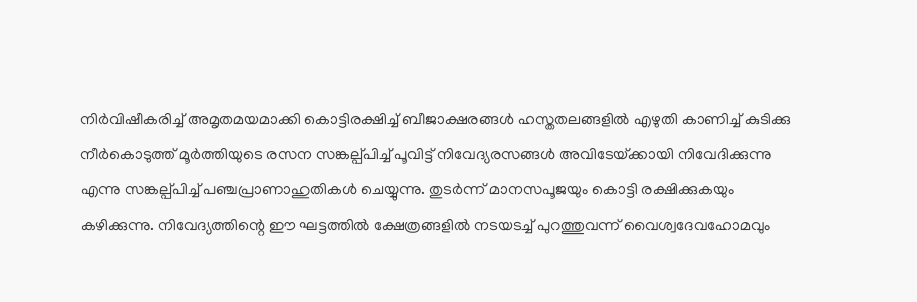നിര്‍വിഷീകരിച്ച് അമൃതമയമാക്കി കൊട്ടിരക്ഷിച്ച് ബീജാക്ഷരങ്ങള്‍ ഹസ്തതലങ്ങളില്‍ എഴുതി കാണിച്ച് കുടിക്കു നീര്‍കൊടുത്ത് മൂര്‍ത്തിയുടെ രസന സങ്കല്പ്പിച്ച് പൂവിട്ട് നിവേദ്യരസങ്ങള്‍ അവിടേയ്‌ക്കായി നിവേദിക്കുന്നു എന്നു സങ്കല്പ്പിച്ച് പഞ്ചപ്രാണാഹുതികള്‍ ചെയ്യുന്നു. തുടര്‍ന്ന് മാനസപൂജയും കൊട്ടി രക്ഷിക്കുകയും കഴിക്കുന്നു. നിവേദ്യത്തിന്റെ ഈ ഘട്ടത്തില്‍ ക്ഷേത്രങ്ങളില്‍ നടയടച്ച് പുറത്തുവന്ന് വൈശ്വദേവഹോമവും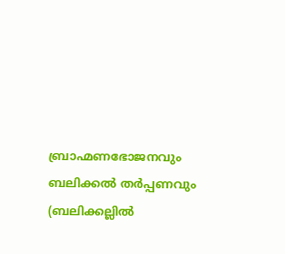ബ്രാഹ്മണഭോജനവും ബലിക്കല്‍ തര്‍പ്പണവും (ബലിക്കല്ലില്‍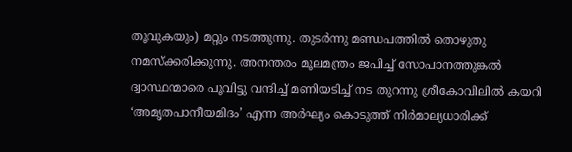തൂവുകയും) മറ്റും നടത്തുന്നു. തുടര്‍ന്നു മണ്ഡപത്തില്‍ തൊഴുതു നമസ്‌ക്കരിക്കുന്നു. അനന്തരം മൂലമന്ത്രം ജപിച്ച് സോപാനത്തുങ്കല്‍ ദ്വാസ്ഥന്മാരെ പൂവിട്ടു വന്ദിച്ച് മണിയടിച്ച് നട തുറന്നു ശ്രീകോവിലില്‍ കയറി ‘അമൃതപാനീയമിദം’ എന്ന അര്‍ഘ്യം കൊടുത്ത് നിര്‍മാല്യധാരിക്ക്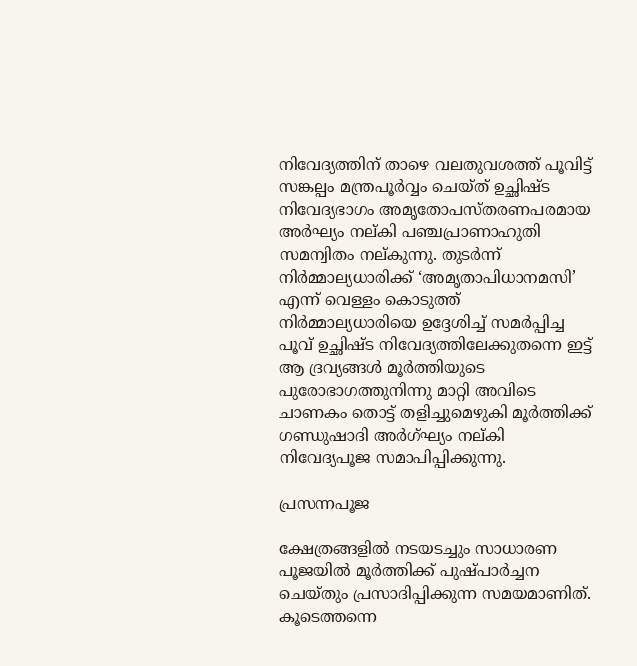നിവേദ്യത്തിന് താഴെ വലതുവശത്ത് പൂവിട്ട് സങ്കല്പം മന്ത്രപൂര്‍വ്വം ചെയ്ത് ഉച്ഛിഷ്ട നിവേദ്യഭാഗം അമൃതോപസ്തരണപരമായ അര്‍ഘ്യം നല്കി പഞ്ചപ്രാണാഹുതി സമന്വിതം നല്കുന്നു. തുടര്‍ന്ന് നിര്‍മ്മാല്യധാരിക്ക് ‘അമൃതാപിധാനമസി’ എന്ന് വെള്ളം കൊടുത്ത് നിര്‍മ്മാല്യധാരിയെ ഉദ്ദേശിച്ച് സമര്‍പ്പിച്ച പൂവ് ഉച്ഛിഷ്ട നിവേദ്യത്തിലേക്കുതന്നെ ഇട്ട് ആ ദ്രവ്യങ്ങള്‍ മൂര്‍ത്തിയുടെ പുരോഭാഗത്തുനിന്നു മാറ്റി അവിടെ ചാണകം തൊട്ട് തളിച്ചുമെഴുകി മൂര്‍ത്തിക്ക് ഗണ്ഡുഷാദി അര്‍ഗ്ഘ്യം നല്കി നിവേദ്യപൂജ സമാപിപ്പിക്കുന്നു.

പ്രസന്നപൂജ

ക്ഷേത്രങ്ങളില്‍ നടയടച്ചും സാധാരണ പൂജയില്‍ മൂര്‍ത്തിക്ക് പുഷ്പാര്‍ച്ചന ചെയ്തും പ്രസാദിപ്പിക്കുന്ന സമയമാണിത്. കൂടെത്തന്നെ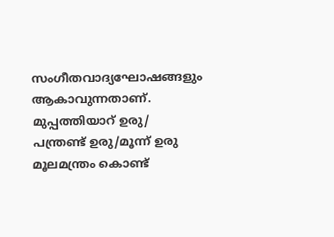സംഗീതവാദ്യഘോഷങ്ങളും ആകാവുന്നതാണ്. മുപ്പത്തിയാറ് ഉരു/ പന്ത്രണ്ട് ഉരു/മൂന്ന് ഉരു മൂലമന്ത്രം കൊണ്ട്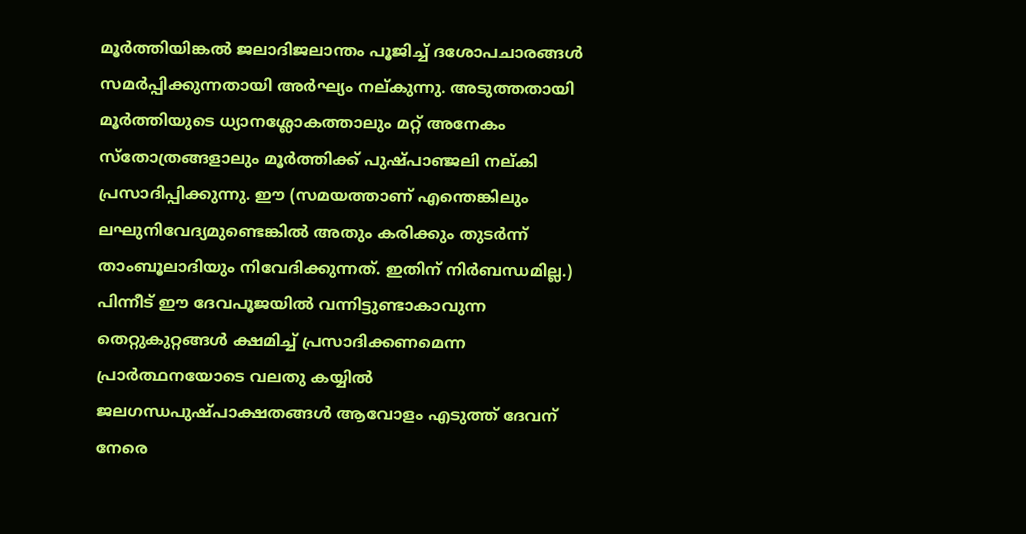മൂര്‍ത്തിയിങ്കല്‍ ജലാദിജലാന്തം പൂജിച്ച് ദശോപചാരങ്ങള്‍ സമര്‍പ്പിക്കുന്നതായി അര്‍ഘ്യം നല്കുന്നു. അടുത്തതായി മൂര്‍ത്തിയുടെ ധ്യാനശ്ലോകത്താലും മറ്റ് അനേകം സ്‌തോത്രങ്ങളാലും മൂര്‍ത്തിക്ക് പുഷ്പാഞ്ജലി നല്കി പ്രസാദിപ്പിക്കുന്നു. ഈ (സമയത്താണ് എന്തെങ്കിലും ലഘുനിവേദ്യമുണ്ടെങ്കില്‍ അതും കരിക്കും തുടര്‍ന്ന് താംബൂലാദിയും നിവേദിക്കുന്നത്. ഇതിന് നിര്‍ബന്ധമില്ല.) പിന്നീട് ഈ ദേവപൂജയില്‍ വന്നിട്ടുണ്ടാകാവുന്ന തെറ്റുകുറ്റങ്ങള്‍ ക്ഷമിച്ച് പ്രസാദിക്കണമെന്ന പ്രാര്‍ത്ഥനയോടെ വലതു കയ്യില്‍ ജലഗന്ധപുഷ്പാക്ഷതങ്ങള്‍ ആവോളം എടുത്ത് ദേവന് നേരെ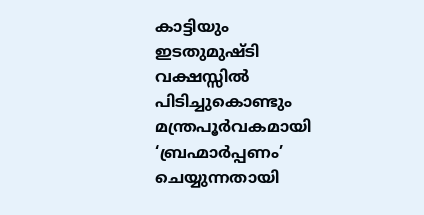കാട്ടിയും ഇടതുമുഷ്ടി വക്ഷസ്സില്‍ പിടിച്ചുകൊണ്ടും മന്ത്രപൂര്‍വകമായി ‘ബ്രഹ്മാര്‍പ്പണം’ ചെയ്യുന്നതായി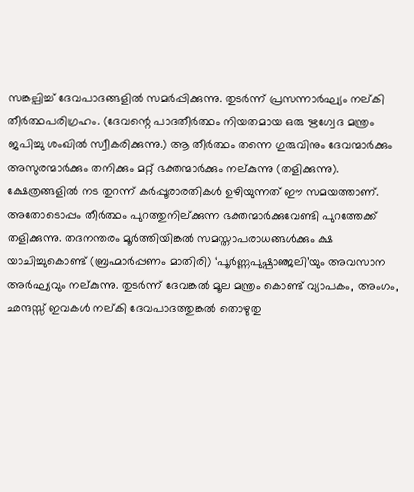സങ്കല്പിച്ച് ദേവപാദങ്ങളില്‍ സമര്‍പ്പിക്കുന്നു. തുടര്‍ന്ന് പ്രസന്നാര്‍ഘ്യം നല്കി തീര്‍ത്ഥപരിഗ്രഹം. (ദേവന്റെ പാദതീര്‍ത്ഥം നിയതമായ ഒരു ഋഗ്വേദ മന്ത്രം ജപിച്ചു ശംഖില്‍ സ്വീകരിക്കുന്നു.) ആ തീര്‍ത്ഥം തന്നെ ഗുരുവിനും ദേവന്മാര്‍ക്കും അസുരന്മാര്‍ക്കും തനിക്കും മറ്റ് ഭക്തന്മാര്‍ക്കും നല്കുന്നു (തളിക്കുന്നു). ക്ഷേത്രങ്ങളില്‍ നട തുറന്ന് കര്‍പ്പൂരാരതികള്‍ ഉഴിയുന്നത് ഈ സമയത്താണ്. അതോടൊപ്പം തീര്‍ത്ഥം പുറത്തുനില്ക്കുന്ന ഭക്തന്മാര്‍ക്കുവേണ്ടി പുറത്തേക്ക് തളിക്കുന്നു. തദനന്തരം മൂര്‍ത്തിയിങ്കല്‍ സമസ്താപരാധങ്ങള്‍ക്കും ക്ഷ യാചിച്ചുകൊണ്ട് (ബ്രഹ്മാര്‍പ്പണം മാതിരി) ‘പൂര്‍ണ്ണപുഷ്പാഞ്ജലി’യും അവസാന അര്‍ഘ്യവും നല്കുന്നു. തുടര്‍ന്ന് ദേവങ്കല്‍ മൂല മന്ത്രം കൊണ്ട് വ്യാപകം, അംഗം, ഛന്ദസ്സ് ഇവകള്‍ നല്കി ദേവപാദത്തുങ്കല്‍ തൊഴുതു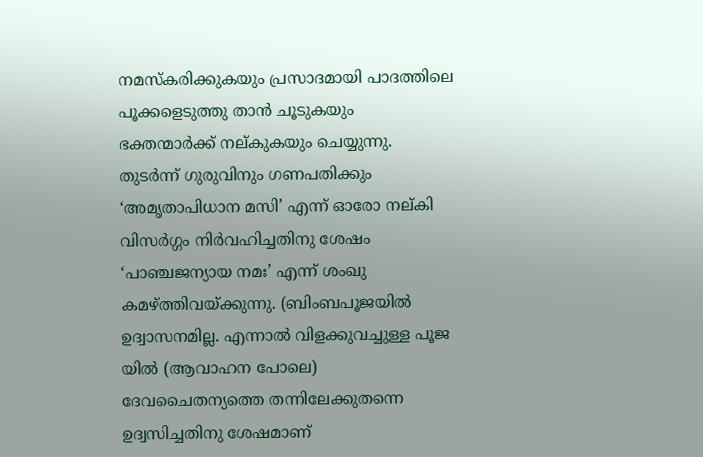നമസ്‌കരിക്കുകയും പ്രസാദമായി പാദത്തിലെ പൂക്കളെടുത്തു താന്‍ ചൂടുകയും ഭക്തന്മാര്‍ക്ക് നല്കുകയും ചെയ്യുന്നു. തുടര്‍ന്ന് ഗുരുവിനും ഗണപതിക്കും ‘അമൃതാപിധാന മസി’ എന്ന് ഓരോ നല്കി വിസര്‍ഗ്ഗം നിര്‍വഹിച്ചതിനു ശേഷം ‘പാഞ്ചജന്യായ നമഃ’ എന്ന് ശംഖു കമഴ്‌ത്തിവയ്‌ക്കുന്നു. (ബിംബപൂജയില്‍ ഉദ്വാസനമില്ല. എന്നാല്‍ വിളക്കുവച്ചുള്ള പൂജ യില്‍ (ആവാഹന പോലെ) ദേവചൈതന്യത്തെ തന്നിലേക്കുതന്നെ ഉദ്വസിച്ചതിനു ശേഷമാണ്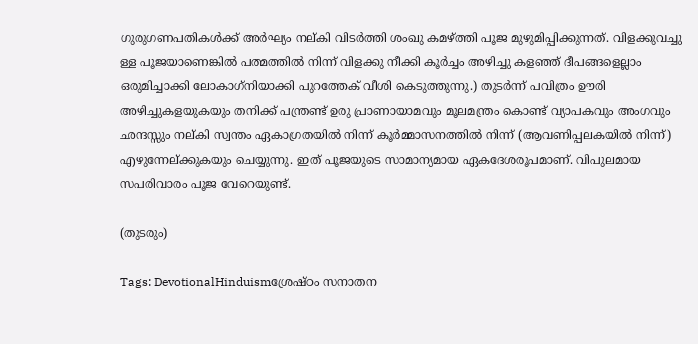ഗുരുഗണപതികള്‍ക്ക് അര്‍ഘ്യം നല്കി വിടര്‍ത്തി ശംഖു കമഴ്‌ത്തി പൂജ മുഴുമിപ്പിക്കുന്നത്. വിളക്കുവച്ചു ള്ള പൂജയാണെങ്കില്‍ പത്മത്തില്‍ നിന്ന് വിളക്കു നീക്കി കൂര്‍ച്ചം അഴിച്ചു കളഞ്ഞ് ദീപങ്ങളെല്ലാം ഒരുമിച്ചാക്കി ലോകാഗ്‌നിയാക്കി പുറത്തേക് വീശി കെടുത്തുന്നു.) തുടര്‍ന്ന് പവിത്രം ഊരി അഴിച്ചുകളയുകയും തനിക്ക് പന്ത്രണ്ട് ഉരു പ്രാണായാമവും മൂലമന്ത്രം കൊണ്ട് വ്യാപകവും അംഗവും ഛന്ദസ്സും നല്കി സ്വന്തം ഏകാഗ്രതയില്‍ നിന്ന് കൂര്‍മ്മാസനത്തില്‍ നിന്ന് (ആവണിപ്പലകയില്‍ നിന്ന്) എഴുന്നേല്ക്കുകയും ചെയ്യുന്നു. ഇത് പൂജയുടെ സാമാന്യമായ ഏകദേശരൂപമാണ്. വിപുലമായ സപരിവാരം പൂജ വേറെയുണ്ട്.

(തുടരും)

Tags: DevotionalHinduismശ്രേഷ്ഠം സനാതന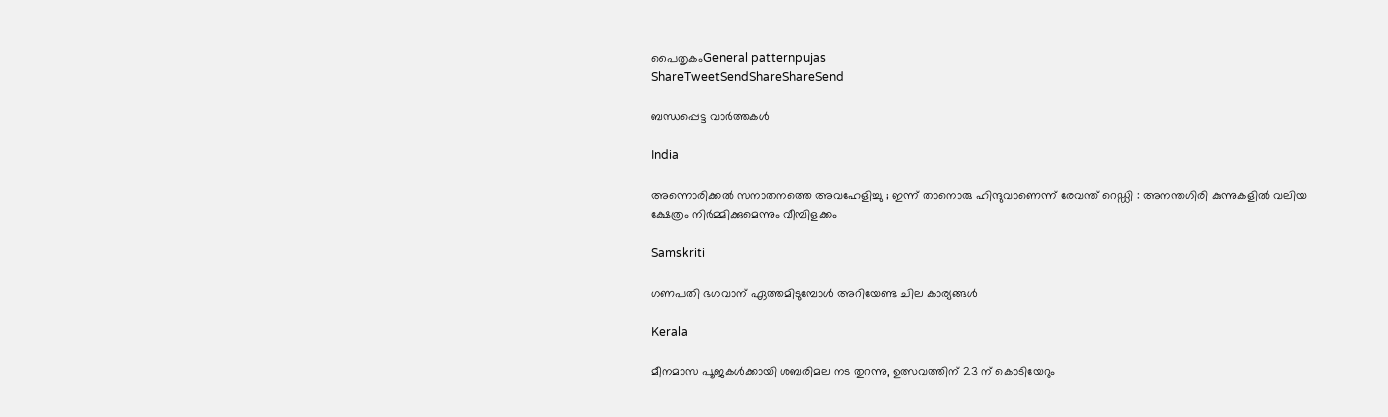പൈതൃകംGeneral patternpujas
ShareTweetSendShareShareSend

ബന്ധപ്പെട്ട വാര്‍ത്തകള്‍

India

അന്നൊരിക്കൽ സനാതനത്തെ അവഹേളിച്ചു ; ഇന്ന് താനൊരു ഹിന്ദുവാണെന്ന് രേവന്ത് റെഡ്ഡി : അനന്തഗിരി കുന്നുകളിൽ വലിയ ക്ഷേത്രം നിർമ്മിക്കുമെന്നും വീമ്പിളക്കം

Samskriti

ഗണപതി ഭഗവാന് ഏത്തമിടുമ്പോള്‍ അറിയേണ്ട ചില കാര്യങ്ങള്‍

Kerala

മീനമാസ പൂജകള്‍ക്കായി ശബരിമല നട തുറന്നു, ഉത്സവത്തിന് 23 ന് കൊടിയേറും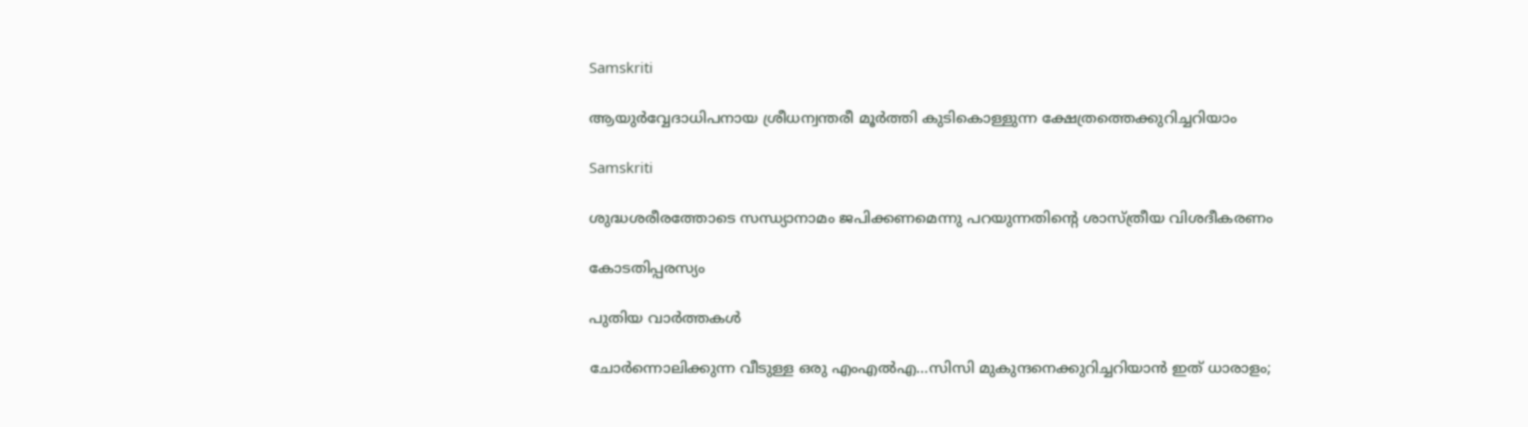Samskriti

ആയുർവ്വേദാധിപനായ ശ്രീധന്വന്തരീ മൂർത്തി കുടികൊള്ളുന്ന ക്ഷേത്രത്തെക്കുറിച്ചറിയാം

Samskriti

ശുദ്ധശരീരത്തോടെ സന്ധ്യാനാമം ജപിക്കണമെന്നു പറയുന്നതിന്റെ ശാസ്ത്രീയ വിശദീകരണം

കോടതിപ്പരസ്യം

പുതിയ വാര്‍ത്തകള്‍

ചോര്‍ന്നൊലിക്കുന്ന വീടുള്ള ഒരു എംഎല്‍എ…സിസി മുകുന്ദനെക്കുറിച്ചറിയാന്‍ ഇത് ധാരാളം;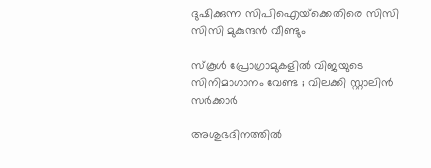ദുഷിക്കുന്ന സിപിഐയ്‌ക്കെതിരെ സിസി സിസി മുകുന്ദന്‍ വീണ്ടും

സ്കൂൾ പ്രോഗ്രാമുകളിൽ വിജയുടെ സിനിമാഗാനം വേണ്ട ; വിലക്കി സ്റ്റാലിൻ സർക്കാർ

അശുഭദിനത്തിൽ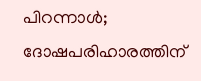പിറന്നാൾ; ദോഷപരിഹാരത്തിന്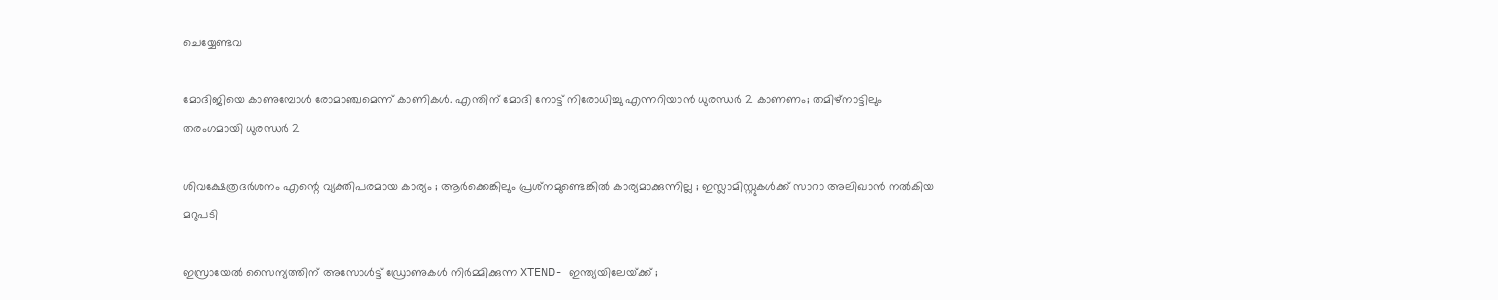ചെയ്യേണ്ടവ

മോദിജിയെ കാണുമ്പോള്‍ രോമാഞ്ചമെന്ന് കാണികള്‍. എന്തിന് മോദി നോട്ട് നിരോധിച്ചു എന്നറിയാന്‍ ധുരന്ധര്‍ 2 കാണണം; തമിഴ്നാട്ടിലും തരംഗമായി ധുരന്ധര്‍ 2

ശിവക്ഷേത്രദർശനം എന്റെ വ്യക്തിപരമായ കാര്യം ; ആർക്കെങ്കിലും പ്രശ്‌നമുണ്ടെങ്കിൽ കാര്യമാക്കുന്നില്ല ; ഇസ്ലാമിസ്റ്റുകൾക്ക് സാറാ അലിഖാൻ നൽകിയ മറുപടി

ഇസ്രായേൽ സൈന്യത്തിന് അസോൾട്ട് ഡ്രോണുകൾ നിർമ്മിക്കുന്ന XTEND- ഇന്ത്യയിലേയ്‌ക്ക് ;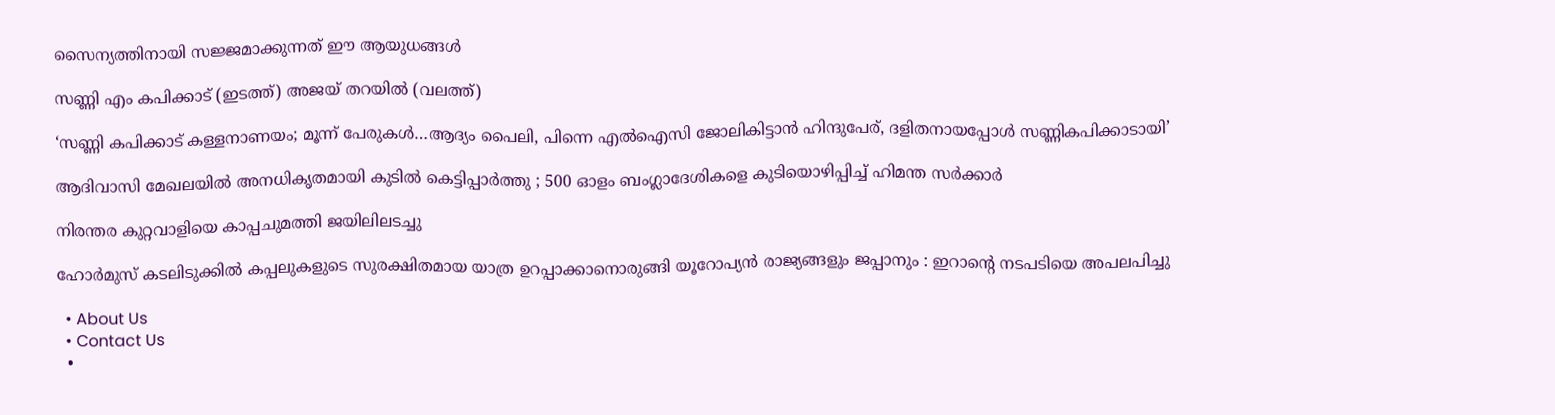സൈന്യത്തിനായി സജ്ജമാക്കുന്നത് ഈ ആയുധങ്ങൾ

സണ്ണി എം കപിക്കാട് (ഇടത്ത്) അജയ് തറയില്‍ (വലത്ത്)

‘സണ്ണി കപിക്കാട് കള്ളനാണയം; മൂന്ന് പേരുകള്‍…ആദ്യം പൈലി, പിന്നെ എല്‍ഐസി ജോലികിട്ടാന്‍ ഹിന്ദുപേര്, ദളിതനായപ്പോള്‍ സണ്ണികപിക്കാടായി’

ആദിവാസി മേഖലയിൽ അനധികൃതമായി കുടിൽ കെട്ടിപ്പാർത്തു ; 500 ഓളം ബംഗ്ലാദേശികളെ കുടിയൊഴിപ്പിച്ച് ഹിമന്ത സർക്കാർ

നിരന്തര കുറ്റവാളിയെ കാപ്പചുമത്തി ജയിലിലടച്ചു

ഹോർമുസ് കടലിടുക്കിൽ കപ്പലുകളുടെ സുരക്ഷിതമായ യാത്ര ഉറപ്പാക്കാനൊരുങ്ങി യൂറോപ്യൻ രാജ്യങ്ങളും ജപ്പാനും : ഇറാന്റെ നടപടിയെ അപലപിച്ചു

  • About Us
  • Contact Us
  •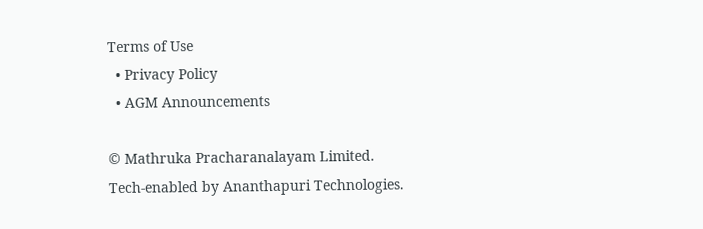Terms of Use
  • Privacy Policy
  • AGM Announcements

© Mathruka Pracharanalayam Limited.
Tech-enabled by Ananthapuri Technologies.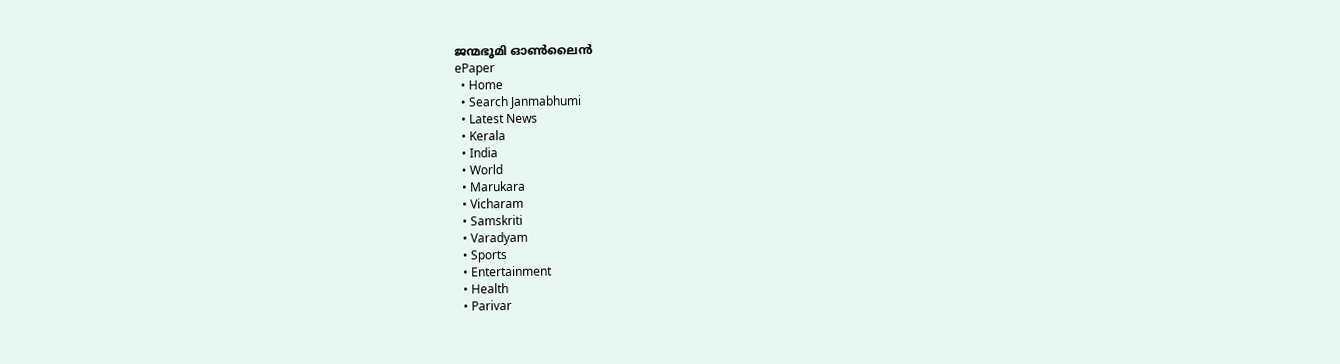ജന്മഭൂമി ഓണ്‍ലൈന്‍
ePaper
  • Home
  • Search Janmabhumi
  • Latest News
  • Kerala
  • India
  • World
  • Marukara
  • Vicharam
  • Samskriti
  • Varadyam
  • Sports
  • Entertainment
  • Health
  • Parivar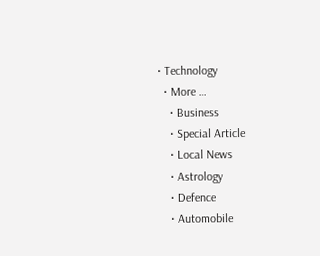• Technology
  • More …
    • Business
    • Special Article
    • Local News
    • Astrology
    • Defence
    • Automobile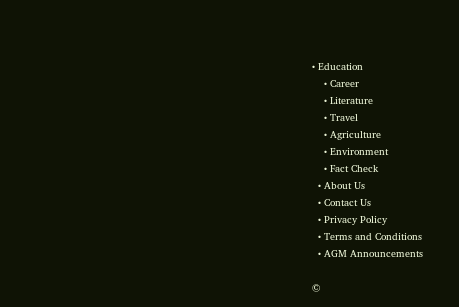• Education
    • Career
    • Literature
    • Travel
    • Agriculture
    • Environment
    • Fact Check
  • About Us
  • Contact Us
  • Privacy Policy
  • Terms and Conditions
  • AGM Announcements

©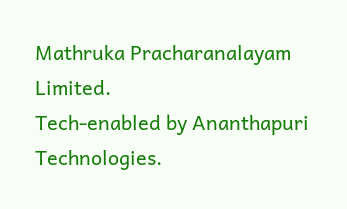Mathruka Pracharanalayam Limited.
Tech-enabled by Ananthapuri Technologies.